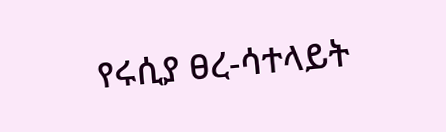የሩሲያ ፀረ-ሳተላይት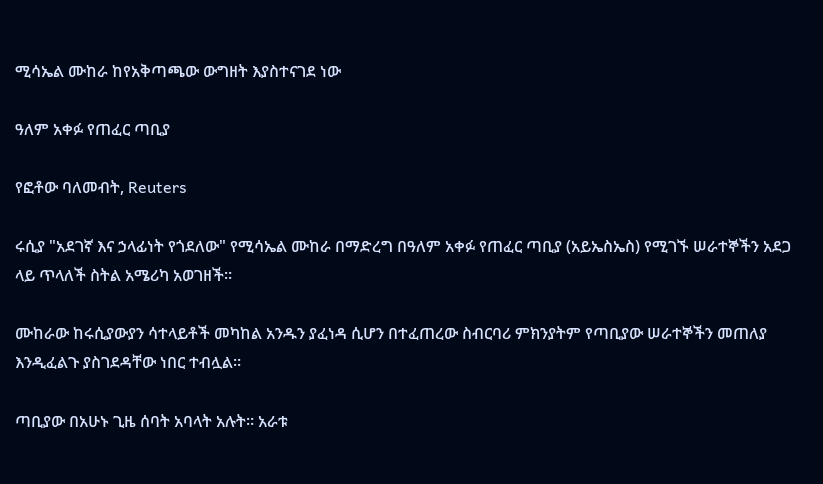ሚሳኤል ሙከራ ከየአቅጣጫው ውግዘት እያስተናገደ ነው

ዓለም አቀፉ የጠፈር ጣቢያ

የፎቶው ባለመብት, Reuters

ሩሲያ "አደገኛ እና ኃላፊነት የጎደለው" የሚሳኤል ሙከራ በማድረግ በዓለም አቀፉ የጠፈር ጣቢያ (አይኤስኤስ) የሚገኙ ሠራተኞችን አደጋ ላይ ጥላለች ስትል አሜሪካ አወገዘች።

ሙከራው ከሩሲያውያን ሳተላይቶች መካከል አንዱን ያፈነዳ ሲሆን በተፈጠረው ስብርባሪ ምክንያትም የጣቢያው ሠራተኞችን መጠለያ እንዲፈልጉ ያስገደዳቸው ነበር ተብሏል።

ጣቢያው በአሁኑ ጊዜ ሰባት አባላት አሉት። አራቱ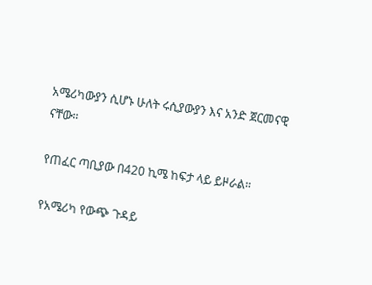አሜሪካውያን ሲሆኑ ሁለት ሩሲያውያን እና አንድ ጀርመናዊ ናቸው።

የጠፈር ጣቢያው በ420 ኪሜ ከፍታ ላይ ይዞራል።

የአሜሪካ የውጭ ጉዳይ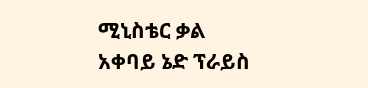ሚኒስቴር ቃል አቀባይ ኔድ ፕራይስ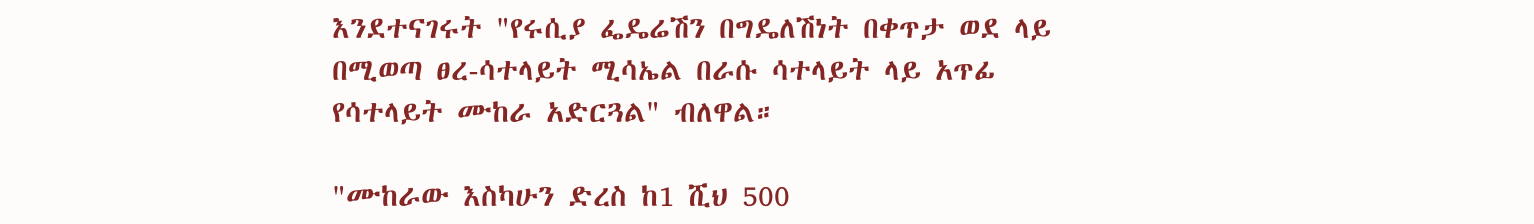እንደተናገሩት "የሩሲያ ፌዴሬሽን በግዴለሽነት በቀጥታ ወደ ላይ በሚወጣ ፀረ-ሳተላይት ሚሳኤል በራሱ ሳተላይት ላይ አጥፊ የሳተላይት ሙከራ አድርጓል" ብለዋል።

"ሙከራው እስካሁን ድረስ ከ1 ሺህ 500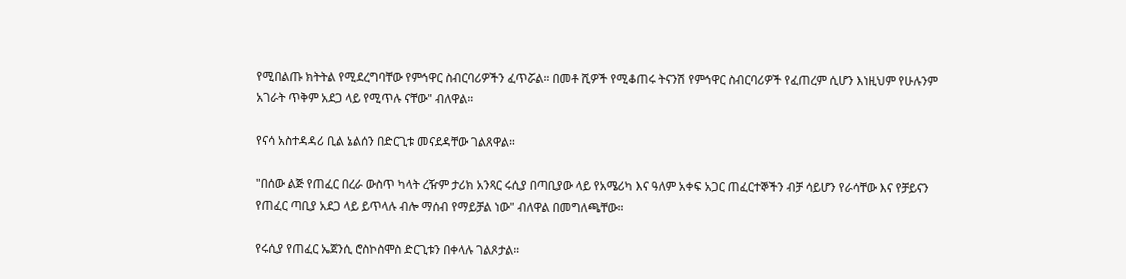የሚበልጡ ክትትል የሚደረግባቸው የምኅዋር ስብርባሪዎችን ፈጥሯል። በመቶ ሺዎች የሚቆጠሩ ትናንሽ የምኅዋር ስብርባሪዎች የፈጠረም ሲሆን እነዚህም የሁሉንም አገራት ጥቅም አደጋ ላይ የሚጥሉ ናቸው" ብለዋል።

የናሳ አስተዳዳሪ ቢል ኔልሰን በድርጊቱ መናደዳቸው ገልጸዋል።

"በሰው ልጅ የጠፈር በረራ ውስጥ ካላት ረዥም ታሪክ አንጻር ሩሲያ በጣቢያው ላይ የአሜሪካ እና ዓለም አቀፍ አጋር ጠፈርተኞችን ብቻ ሳይሆን የራሳቸው እና የቻይናን የጠፈር ጣቢያ አደጋ ላይ ይጥላሉ ብሎ ማሰብ የማይቻል ነው" ብለዋል በመግለጫቸው።

የሩሲያ የጠፈር ኤጀንሲ ሮስኮስሞስ ድርጊቱን በቀላሉ ገልጾታል።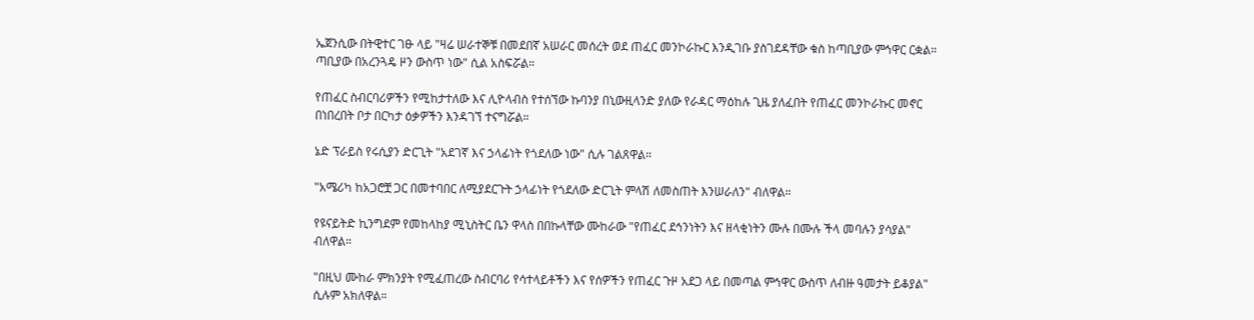ኤጀንሲው በትዊተር ገፁ ላይ "ዛሬ ሠራተኞቹ በመደበኛ አሠራር መሰረት ወደ ጠፈር መንኮራኩር እንዲገቡ ያስገደዳቸው ቁስ ከጣቢያው ምኅዋር ርቋል። ጣቢያው በአረንጓዴ ዞን ውስጥ ነው" ሲል አስፍሯል።

የጠፈር ስብርባሪዎችን የሚከታተለው እና ሊዮላብስ የተሰኘው ኩባንያ በኒውዚላንድ ያለው የራዳር ማዕከሉ ጊዜ ያለፈበት የጠፈር መንኮራኩር መኖር በነበረበት ቦታ በርካታ ዕቃዎችን እንዳገኘ ተናግሯል።

ኔድ ፕራይስ የሩሲያን ድርጊት "አደገኛ እና ኃላፊነት የጎደለው ነው" ሲሉ ገልጸዋል።

"አሜሪካ ከአጋሮቿ ጋር በመተባበር ለሚያደርጉት ኃላፊነት የጎደለው ድርጊት ምላሽ ለመስጠት እንሠራለን" ብለዋል።

የዩናይትድ ኪንግደም የመከላከያ ሚኒስትር ቤን ዋላስ በበኩላቸው ሙከራው "የጠፈር ደኅንነትን እና ዘላቂነትን ሙሉ በሙሉ ችላ መባሉን ያሳያል" ብለዋል።

"በዚህ ሙከራ ምክንያት የሚፈጠረው ስብርባሪ የሳተላይቶችን እና የሰዎችን የጠፈር ጉዞ አደጋ ላይ በመጣል ምኅዋር ውስጥ ለብዙ ዓመታት ይቆያል" ሲሉም አክለዋል።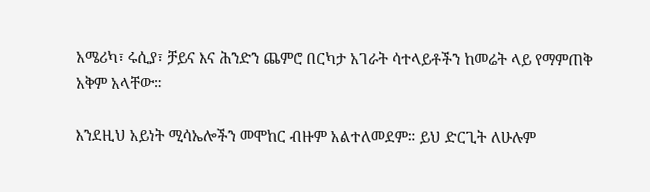አሜሪካ፣ ሩሲያ፣ ቻይና እና ሕንድን ጨምሮ በርካታ አገራት ሳተላይቶችን ከመሬት ላይ የማምጠቅ አቅም አላቸው።

እንደዚህ አይነት ሚሳኤሎችን መሞከር ብዙም አልተለመደም። ይህ ድርጊት ለሁሉም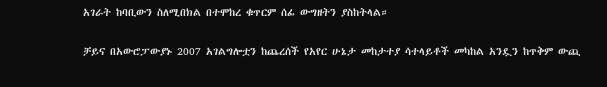አገራት ከባቢውን ስለሚበክል በተሞከረ ቁጥርም ሰፊ ውግዘትን ያስከትላል።

ቻይና በአውሮፓውያኑ 2007 አገልግሎቷን ከጨረሰች የአየር ሁኔታ መከታተያ ሳተላይቶች መካከል አንዷን ከጥቅም ውጪ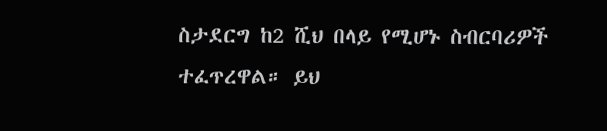ስታደርግ ከ2 ሺህ በላይ የሚሆኑ ስብርባሪዎች ተፈጥረዋል። ይህ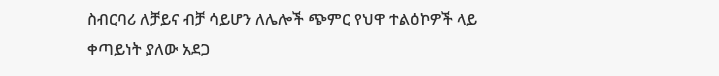ስብርባሪ ለቻይና ብቻ ሳይሆን ለሌሎች ጭምር የህዋ ተልዕኮዎች ላይ ቀጣይነት ያለው አደጋ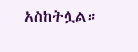አስከትሏል።